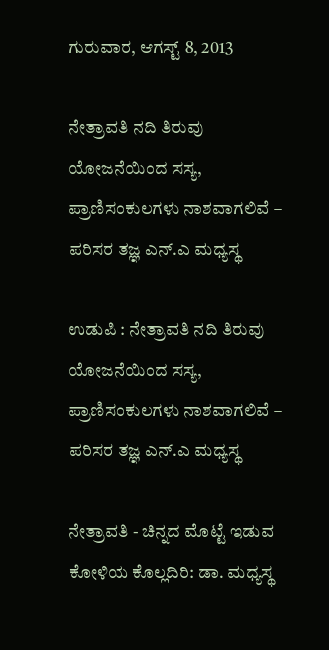ಗುರುವಾರ, ಆಗಸ್ಟ್ 8, 2013

ನೇತ್ರಾವತಿ ನದಿ ತಿರುವು ಯೋಜನೆಯಿಂದ ಸಸ್ಯ, ಪ್ರಾಣಿಸಂಕುಲಗಳು ನಾಶವಾಗಲಿವೆ – ಪರಿಸರ ತಜ್ಞ ಎನ್.ಎ ಮಧ್ಯಸ್ಥ

ಉಡುಪಿ : ನೇತ್ರಾವತಿ ನದಿ ತಿರುವು ಯೋಜನೆಯಿಂದ ಸಸ್ಯ, ಪ್ರಾಣಿಸಂಕುಲಗಳು ನಾಶವಾಗಲಿವೆ – ಪರಿಸರ ತಜ್ಞ ಎನ್.ಎ ಮಧ್ಯಸ್ಥ

ನೇತ್ರಾವತಿ - ಚಿನ್ನದ ಮೊಟ್ಟೆ ಇಡುವ ಕೋಳಿಯ ಕೊಲ್ಲದಿರಿ: ಡಾ. ಮಧ್ಯಸ್ಥ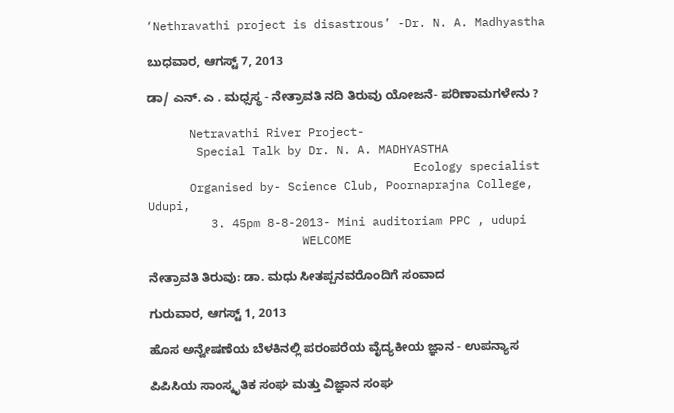‘Nethravathi project is disastrous’ -Dr. N. A. Madhyastha

ಬುಧವಾರ, ಆಗಸ್ಟ್ 7, 2013

ಡಾ/ ಎನ್. ಎ . ಮಧ್ಸಸ್ಥ - ನೇತ್ರಾವತಿ ನದಿ ತಿರುವು ಯೋಜನೆ- ಪರಿಣಾಮಗಳೇನು ?

      Netravathi River Project-
       Special Talk by Dr. N. A. MADHYASTHA
                                      Ecology specialist
      Organised by- Science Club, Poornaprajna College, Udupi,
         3. 45pm 8-8-2013- Mini auditoriam PPC , udupi
                      WELCOME

ನೇತ್ರಾವತಿ ತಿರುವು: ಡಾ. ಮಧು ಸೀತಪ್ಪನವರೊಂದಿಗೆ ಸಂವಾದ

ಗುರುವಾರ, ಆಗಸ್ಟ್ 1, 2013

ಹೊಸ ಅನ್ವೇಷಣೆಯ ಬೆಳಕಿನಲ್ಲಿ ಪರಂಪರೆಯ ವೈದ್ಯಕೀಯ ಜ್ಞಾನ - ಉಪನ್ಯಾಸ

ಪಿಪಿಸಿಯ ಸಾಂಸ್ಕೃತಿಕ ಸಂಘ ಮತ್ತು ವಿಜ್ಞಾನ ಸಂಘ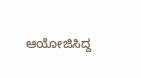ಆಯೋಜಿಸಿದ್ದ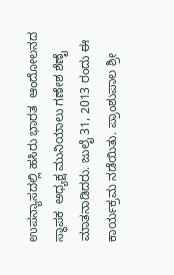ಉಪನ್ಯಾಸದಲ್ಲಿ ಹಸಿರು ಭಾರತ  ಆಂದೋಲನದ ಸ್ಥಾಪಕ  ಅಧ್ಯಕ್ಷ ಮುನಿಯಾಲು ಗಣೇಶ ಶೆಣೈ ಮಾತನಾಡಿದರು. ಜುಲೈ 31, 2013 ರಂದು ಈ ಕಾರ್ಯಕ್ರಮ ನಡೆಯಿತು. ಪ್ರಾಂಶುಪಾಲ ಶ್ರೀ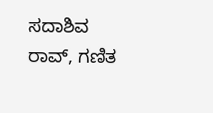ಸದಾಶಿವ ರಾವ್, ಗಣಿತ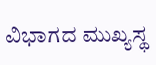ವಿಭಾಗದ ಮುಖ್ಯಸ್ಥ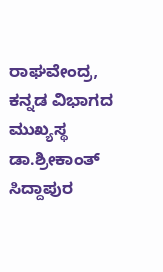ರಾಘವೇಂದ್ರ, ಕನ್ನಡ ವಿಭಾಗದ ಮುಖ್ಯಸ್ಥ ಡಾ.ಶ್ರೀಕಾಂತ್ ಸಿದ್ದಾಪುರ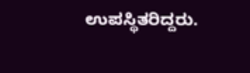ಉಪಸ್ಥಿತರಿದ್ದರು.